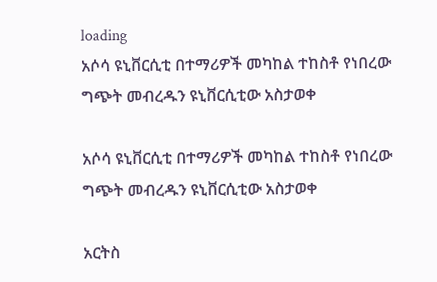loading
አሶሳ ዩኒቨርሲቲ በተማሪዎች መካከል ተከስቶ የነበረው ግጭት መብረዱን ዩኒቨርሲቲው አስታወቀ

አሶሳ ዩኒቨርሲቲ በተማሪዎች መካከል ተከስቶ የነበረው ግጭት መብረዱን ዩኒቨርሲቲው አስታወቀ

አርትስ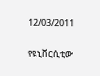12/03/2011

የዩኒቨርሲቲው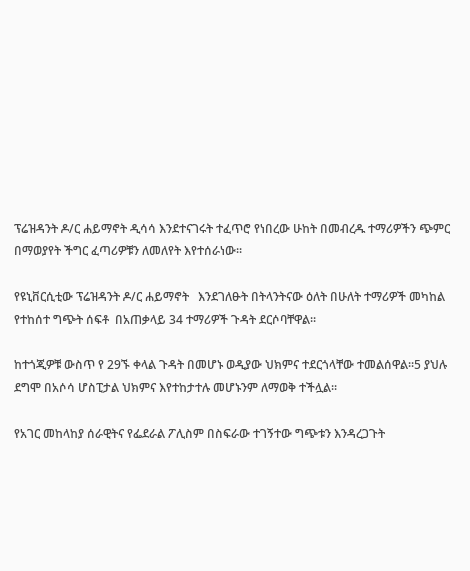ፕሬዝዳንት ዶ/ር ሐይማኖት ዲሳሳ እንደተናገሩት ተፈጥሮ የነበረው ሁከት በመብረዱ ተማሪዎችን ጭምር በማወያየት ችግር ፈጣሪዎቹን ለመለየት እየተሰራነው፡፡

የዩኒቨርሲቲው ፕሬዝዳንት ዶ/ር ሐይማኖት   እንደገለፁት በትላንትናው ዕለት በሁለት ተማሪዎች መካከል የተከሰተ ግጭት ሰፍቶ  በአጠቃላይ 34 ተማሪዎች ጉዳት ደርሶባቸዋል፡፡

ከተጎጂዎቹ ውስጥ የ 29ኙ ቀላል ጉዳት በመሆኑ ወዲያው ህክምና ተደርጎላቸው ተመልሰዋል፡፡5 ያህሉ ደግሞ በአሶሳ ሆስፒታል ህክምና እየተከታተሉ መሆኑንም ለማወቅ ተችሏል፡፡

የአገር መከላከያ ሰራዊትና የፌደራል ፖሊስም በስፍራው ተገኝተው ግጭቱን እንዳረጋጉት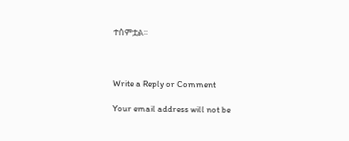ተሰምቷል፡፡



Write a Reply or Comment

Your email address will not be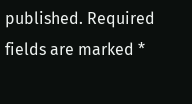published. Required fields are marked *